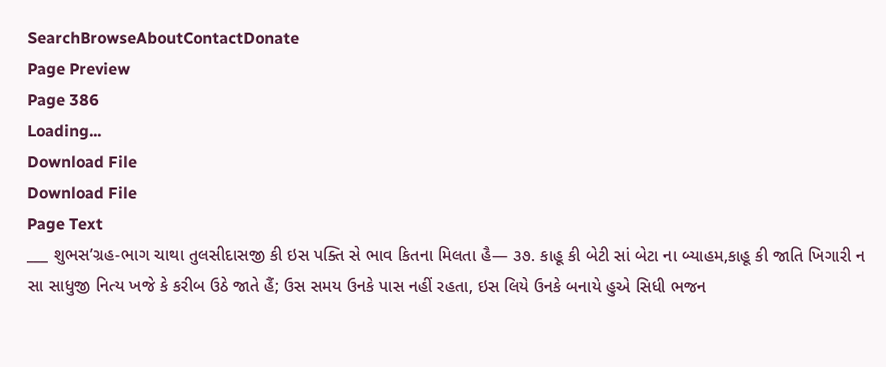SearchBrowseAboutContactDonate
Page Preview
Page 386
Loading...
Download File
Download File
Page Text
___ શુભસ’ગ્રહ-ભાગ ચાથા તુલસીદાસજી કી ઇસ પક્તિ સે ભાવ કિતના મિલતા હૈ— ૩૭. કાહૂ કી બેટી સાં બેટા ના બ્યાહમ,કાહૂ કી જાતિ ખિગારી ન સા સાધુજી નિત્ય ખજે કે કરીબ ઉઠે જાતે હૈં; ઉસ સમય ઉનકે પાસ નહીં રહતા, ઇસ લિયે ઉનકે બનાયે હુએ સિધી ભજન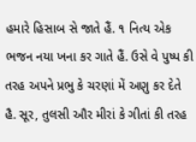હમારે હિસાબ સે જાતે હૈં. ૧ નિત્ય એક ભજન નયા ખના કર ગાતે હૈં. ઉસે વે પુષ્પ કી તરહ અપને પ્રભુ કે ચરણાં મેં અણુ કર દેતે હૈ. સૂર, તુલસી ઔર મીરાં કે ગીતાં કી તરહ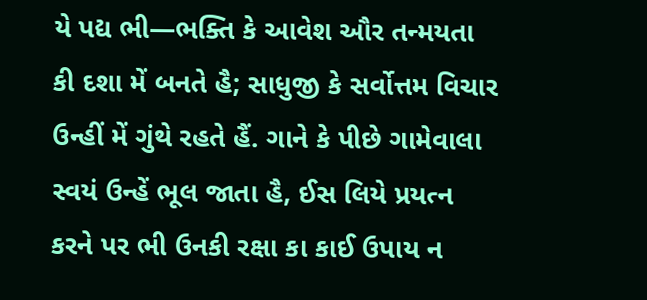યે પદ્ય ભી—ભક્તિ કે આવેશ ઔર તન્મયતા કી દશા મેં બનતે હૈ; સાધુજી કે સર્વોત્તમ વિચાર ઉન્હીં મેં ગુંથે રહતે હૈં. ગાને કે પીછે ગામેવાલા સ્વયં ઉન્હેં ભૂલ જાતા હૈ, ઈસ લિયે પ્રયત્ન કરને પર ભી ઉનકી રક્ષા કા કાઈ ઉપાય ન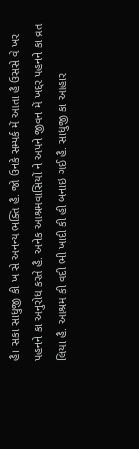હૈ। સકા સાધુજી કી ખ સે અનન્ય ભક્તિ હૈ. જો ઉનકે સમ્પર્ક મેં આતા હૈ ઉસસે વે ખર પહનને કા અનુરોધ કરતે હૈ. અનેક આશ્રમવાસિયોં ને અપને જીવન મેં ખદ્દર પહનને કા વ્રત લિયા હૈ. આશ્રમ કી વદી ભી ખાદી કી હી બનાઇ ગઈ હૈ. સાધુજી કા આહાર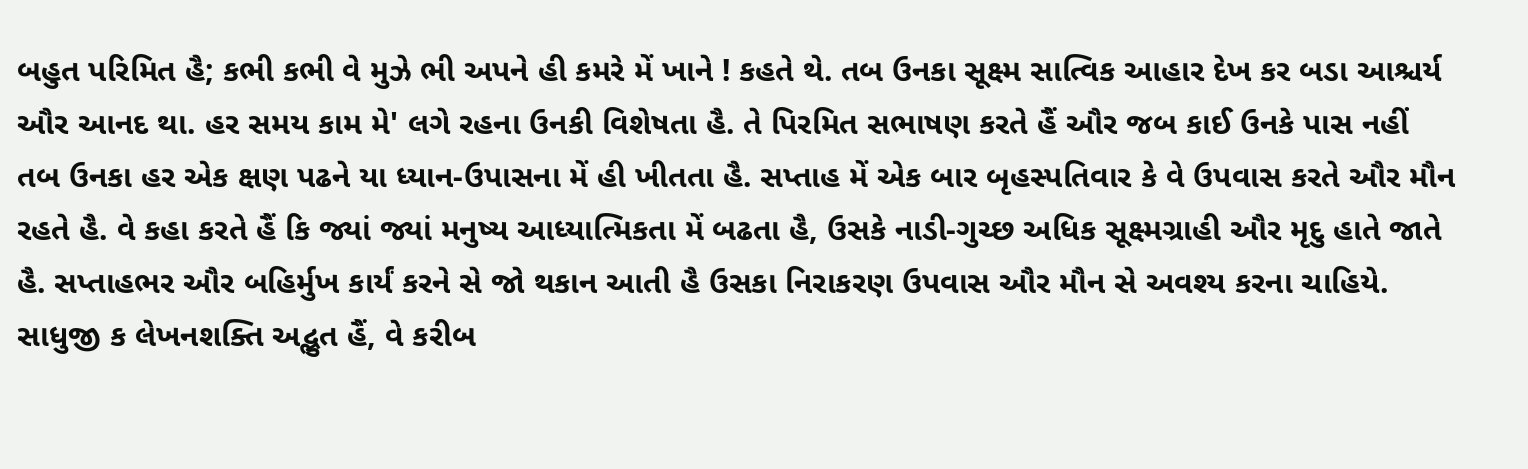બહુત પરિમિત હૈ; કભી કભી વે મુઝે ભી અપને હી કમરે મેં ખાને ! કહતે થે. તબ ઉનકા સૂક્ષ્મ સાત્વિક આહાર દેખ કર બડા આશ્ચર્ય ઔર આનદ થા. હર સમય કામ મે' લગે રહના ઉનકી વિશેષતા હૈ. તે પિરમિત સભાષણ કરતે હૈં ઔર જબ કાઈ ઉનકે પાસ નહીં તબ ઉનકા હર એક ક્ષણ પઢને યા ધ્યાન-ઉપાસના મેં હી ખીતતા હૈ. સપ્તાહ મેં એક બાર બૃહસ્પતિવાર કે વે ઉપવાસ કરતે ઔર મૌન રહતે હૈ. વે કહા કરતે હૈં કિ જ્યાં જ્યાં મનુષ્ય આધ્યાત્મિકતા મેં બઢતા હૈ, ઉસકે નાડી-ગુચ્છ અધિક સૂક્ષ્મગ્રાહી ઔર મૃદુ હાતે જાતે હૈ. સપ્તાહભર ઔર બહિર્મુખ કાર્યં કરને સે જો થકાન આતી હૈ ઉસકા નિરાકરણ ઉપવાસ ઔર મૌન સે અવશ્ય કરના ચાહિયે. સાધુજી ક લેખનશક્તિ અદ્ભુત હૈં, વે કરીબ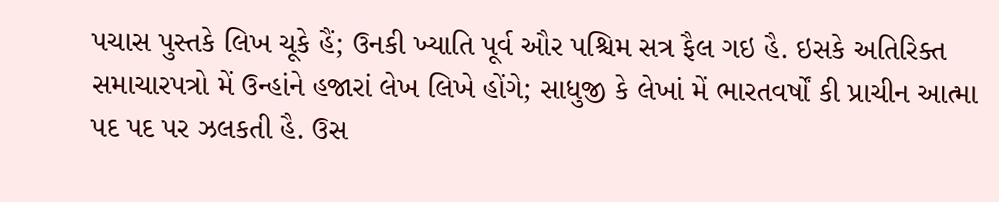પચાસ પુસ્તકે લિખ ચૂકે હૈં; ઉનકી ખ્યાતિ પૂર્વ ઔર પશ્ચિમ સત્ર ફૈલ ગઇ હૈ. ઇસકે અતિરિક્ત સમાચારપત્રો મેં ઉન્હાંને હજારાં લેખ લિખે હોંગે; સાધુજી કે લેખાં મેં ભારતવર્ષોં કી પ્રાચીન આત્મા પદ પદ પર ઝલકતી હૈ. ઉસ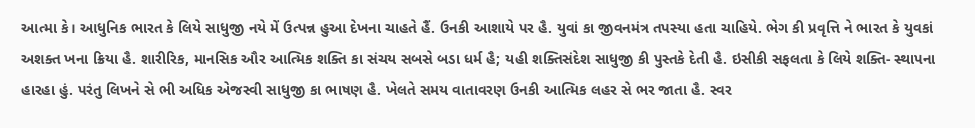આત્મા કે। આધુનિક ભારત કે લિયે સાધુજી નયે મેં ઉત્પન્ન હુઆ દેખના ચાહતે હૈં. ઉનકી આશાયે પર હૈ. યુવાં કા જીવનમંત્ર તપસ્યા હતા ચાહિયે. ભેગ કી પ્રવૃત્તિ ને ભારત કે યુવકાં અશક્ત ખના ક્રિયા હૈ. શારીરિક, માનસિક ઔર આત્મિક શક્તિ કા સંચય સબસે બડા ધર્મ હૈ; યહી શક્તિસંદેશ સાધુજી કી પુસ્તકે દેતી હૈ. ઇસીકી સફલતા કે લિયે શક્તિ- સ્થાપના હારહા હું. પરંતુ લિખને સે ભી અધિક એજસ્વી સાધુજી કા ભાષણ હૈ. ખેલતે સમય વાતાવરણ ઉનકી આત્મિક લહર સે ભર જાતા હૈ. સ્વર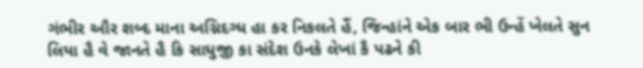ગંભીર ઔર શબ્દ માના અગ્નિદગ્ધ હા કર નિકલતે હૈં, જિન્હાંને એક બાર ભી ઉન્હેં ખેલતે સુન લિયા હૈ વે જાનતે હૈ કિ સાધુજી કા સંદેશ ઉનકે લેખાં કૈ પઢને કી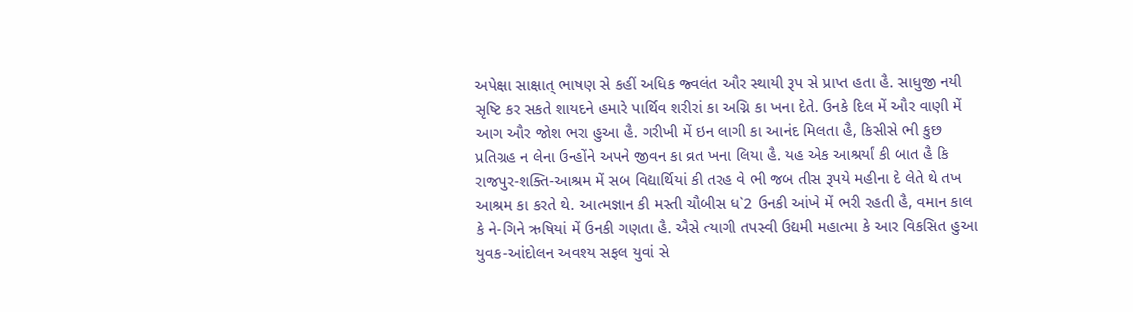અપેક્ષા સાક્ષાત્ ભાષણ સે કહીં અધિક જ્વલંત ઔર સ્થાયી રૂપ સે પ્રાપ્ત હતા હૈ. સાધુજી નયી સૃષ્ટિ કર સકતે શાયદને હમારે પાર્થિવ શરીરાં કા અગ્નિ કા ખના દેતે. ઉનકે દિલ મેં ઔર વાણી મેં આગ ઔર જોશ ભરા હુઆ હૈ. ગરીખી મેં ઇન લાગી કા આનંદ મિલતા હૈ, કિસીસે ભી કુછ પ્રતિગ્રહ ન લેના ઉન્હોંને અપને જીવન કા વ્રત ખના લિયા હૈ. યહ એક આશ્રર્યાં કી બાત હૈ કિ રાજપુર-શક્તિ-આશ્રમ મેં સબ વિદ્યાર્થિયાં કી તરહ વે ભી જબ તીસ રૂપયે મહીના દે લેતે થે તખ આશ્રમ કા કરતે થે. આત્મજ્ઞાન કી મસ્તી ચૌબીસ ધ`2 ઉનકી આંખે મેં ભરી રહતી હૈ, વમાન કાલ કે ને-ગિને ઋષિયાં મેં ઉનકી ગણતા હૈ. ઐસે ત્યાગી તપસ્વી ઉદ્યમી મહાત્મા કે આર વિકસિત હુઆ યુવક-આંદોલન અવશ્ય સફલ યુવાં સે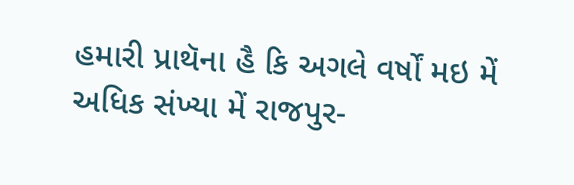હમારી પ્રાથૅના હૈ કિ અગલે વર્ષોં મઇ મેં અધિક સંખ્યા મેં રાજપુર-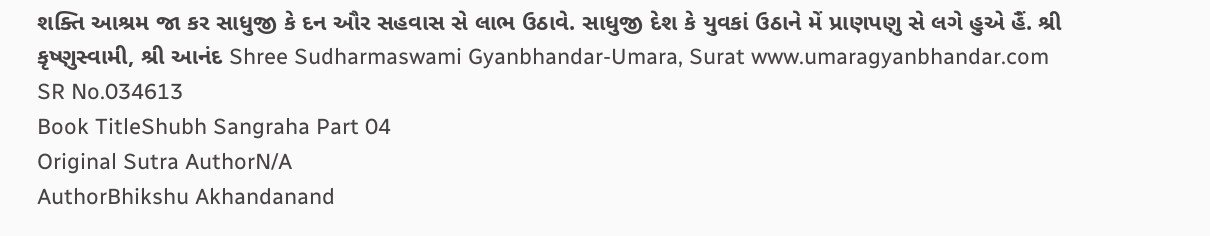શક્તિ આશ્રમ જા કર સાધુજી કે દન ઔર સહવાસ સે લાભ ઉઠાવે. સાધુજી દેશ કે યુવકાં ઉઠાને મેં પ્રાણપણુ સે લગે હુએ હૈં. શ્રી કૃષ્ણુસ્વામી, શ્રી આનંદ Shree Sudharmaswami Gyanbhandar-Umara, Surat www.umaragyanbhandar.com
SR No.034613
Book TitleShubh Sangraha Part 04
Original Sutra AuthorN/A
AuthorBhikshu Akhandanand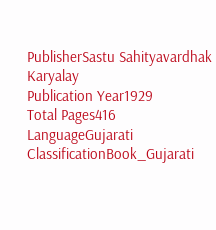PublisherSastu Sahityavardhak Karyalay
Publication Year1929
Total Pages416
LanguageGujarati
ClassificationBook_Gujarati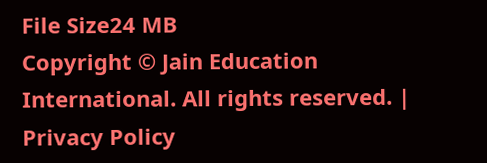File Size24 MB
Copyright © Jain Education International. All rights reserved. | Privacy Policy